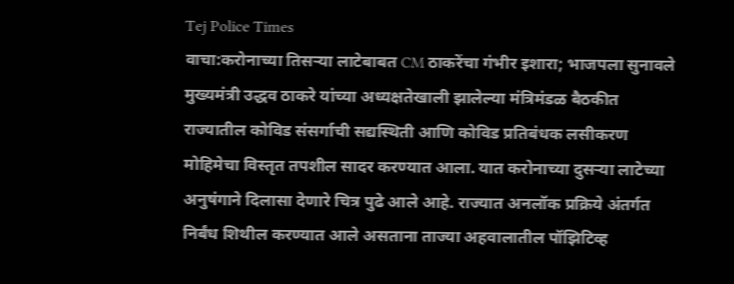Tej Police Times
वाचा:करोनाच्या तिसऱ्या लाटेबाबत CM ठाकरेंचा गंभीर इशारा; भाजपला सुनावले
मुख्यमंत्री उद्धव ठाकरे यांच्या अध्यक्षतेखाली झालेल्या मंत्रिमंडळ बैठकीत राज्यातील कोविड संसर्गाची सद्यस्थिती आणि कोविड प्रतिबंधक लसीकरण मोहिमेचा विस्तृत तपशील सादर करण्यात आला. यात करोनाच्या दुसऱ्या लाटेच्या अनुषंगाने दिलासा देणारे चित्र पुढे आले आहे. राज्यात अनलॉक प्रक्रिये अंतर्गत निर्बंध शिथील करण्यात आले असताना ताज्या अहवालातील पॉझिटिव्ह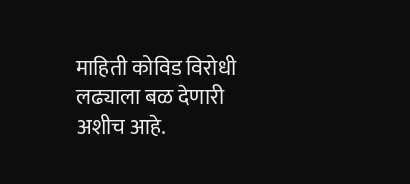माहिती कोविड विरोधी लढ्याला बळ देणारी अशीच आहे.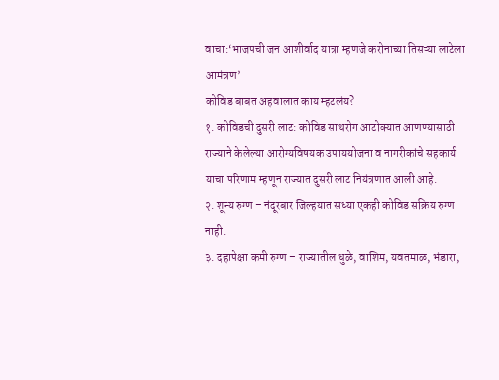वाचा:‘भाजपची जन आशीर्वाद यात्रा म्हणजे करोनाच्या तिसऱ्या लाटेला आमंत्रण’
कोविड बाबत अहवालात काय म्हटलंय?
१. कोविडची दुसरी लाट: कोविड साथरोग आटोक्यात आणण्यासाठी राज्याने केलेल्या आरोग्यविषयक उपाययोजना व नागरीकांचे सहकार्य याचा परिणाम म्हणून राज्यात दुसरी लाट नियंत्रणात आली आहे.
२. शून्य रुग्ण – नंदूरबार जिल्हयात सध्या एकही कोविड सक्रिय रुग्ण नाही.
३. दहापेक्षा कमी रुग्ण – राज्यातील धुळे, वाशिम, यवतमाळ, भंडारा,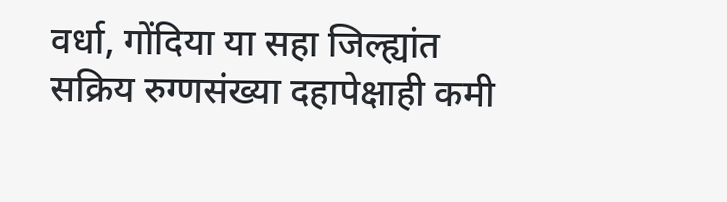वर्धा, गोंदिया या सहा जिल्ह्यांत सक्रिय रुग्णसंख्या दहापेक्षाही कमी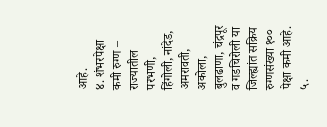आहे.
४. शंभरपेक्षा कमी रुग्ण – राज्यातील परभणी, हिंगोली, नांदेड, अमरावती, अकोला, बुलढाणा, चंद्रपूर व गडचिरोली या जिल्ह्यांत सक्रिय रुग्णसंख्या १०० पेक्षा कमी आहे.
५.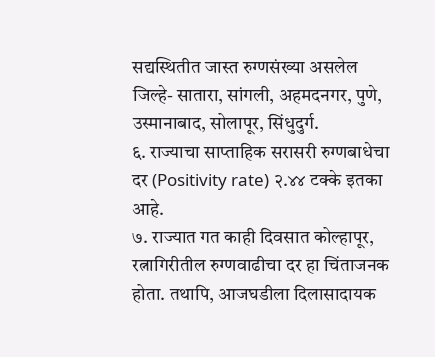सद्यस्थितीत जास्त रुग्णसंख्या असलेल जिल्हे- सातारा, सांगली, अहमदनगर, पुणे, उस्मानाबाद, सोलापूर, सिंधुदुर्ग.
६. राज्याचा साप्ताहिक सरासरी रुग्णबाधेचा दर (Positivity rate) २.४४ टक्के इतका आहे.
७. राज्यात गत काही दिवसात कोल्हापूर, रत्नागिरीतील रुग्णवाढीचा दर हा चिंताजनक होता. तथापि, आजघडीला दिलासादायक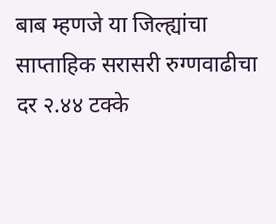बाब म्हणजे या जिल्ह्यांचा साप्ताहिक सरासरी रुग्णवाढीचा दर २.४४ टक्के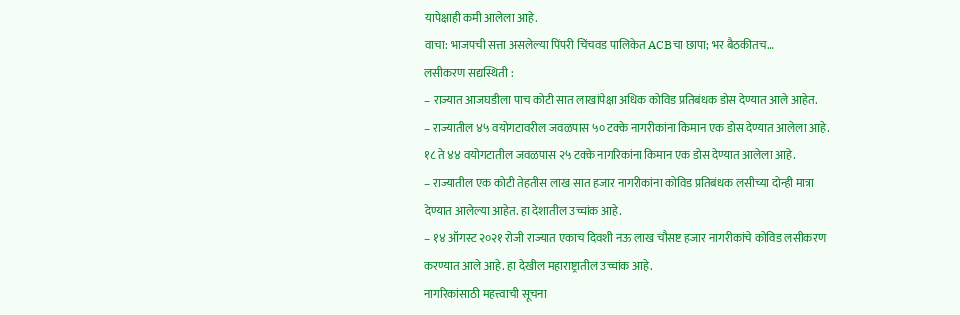यापेक्षाही कमी आलेला आहे.
वाचा: भाजपची सत्ता असलेल्या पिंपरी चिंचवड पालिकेत ACBचा छापा; भर बैठकीतच…
लसीकरण सद्यस्थिती :
– राज्यात आजघडीला पाच कोटी सात लाखांपेक्षा अधिक कोविड प्रतिबंधक डोस देण्यात आले आहेत.
– राज्यातील ४५ वयोगटावरील जवळपास ५० टक्के नागरीकांना किमान एक डोस देण्यात आलेला आहे. १८ ते ४४ वयोगटातील जवळपास २५ टक्के नागरिकांना किमान एक डोस देण्यात आलेला आहे.
– राज्यातील एक कोटी तेहतीस लाख सात हजार नागरीकांना कोविड प्रतिबंधक लसीच्या दोन्ही मात्रा देण्यात आलेल्या आहेत. हा देशातील उच्चांक आहे.
– १४ ऑगस्ट २०२१ रोजी राज्यात एकाच दिवशी नऊ लाख चौसष्ट हजार नागरीकांचे कोविड लसीकरण करण्यात आले आहे. हा देखील महाराष्ट्रातील उच्चांक आहे.
नागरिकांसाठी महत्त्वाची सूचना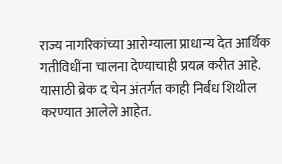राज्य नागरिकांच्या आरोग्याला प्राधान्य देत आर्थिक गतीविधींना चालना देण्याचाही प्रयत्न करीत आहे. यासाठी ब्रेक द चेन अंतर्गत काही निर्बंध शिथील करण्यात आलेले आहेत.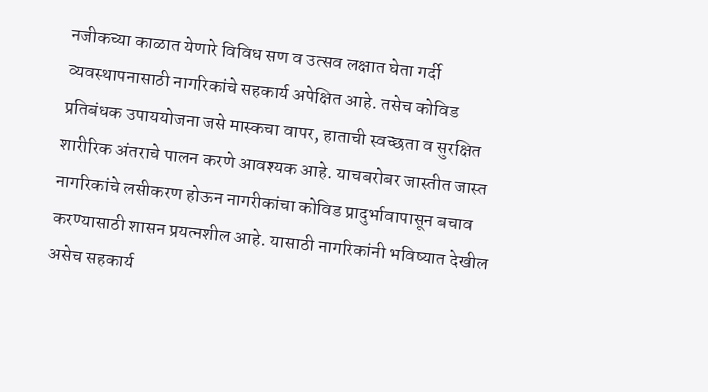नजीकच्या काळात येणारे विविध सण व उत्सव लक्षात घेता गर्दी व्यवस्थापनासाठी नागरिकांचे सहकार्य अपेक्षित आहे. तसेच कोविड प्रतिबंधक उपाययोजना जसे मास्कचा वापर, हाताची स्वच्छता व सुरक्षित शारीरिक अंतराचे पालन करणे आवश्यक आहे. याचबरोबर जास्तीत जास्त नागरिकांचे लसीकरण होऊन नागरीकांचा कोविड प्रादुर्भावापासून बचाव करण्यासाठी शासन प्रयत्नशील आहे. यासाठी नागरिकांनी भविष्यात देखील असेच सहकार्य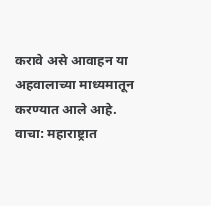करावे असे आवाहन या अहवालाच्या माध्यमातून करण्यात आले आहे.
वाचा: महाराष्ट्रात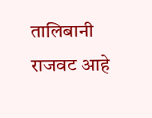तालिबानी राजवट आहे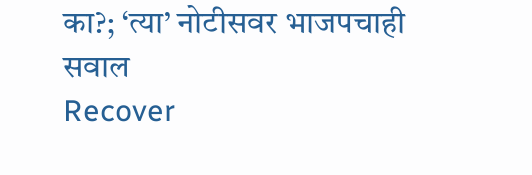का?; ‘त्या’ नोटीसवर भाजपचाही सवाल
Recover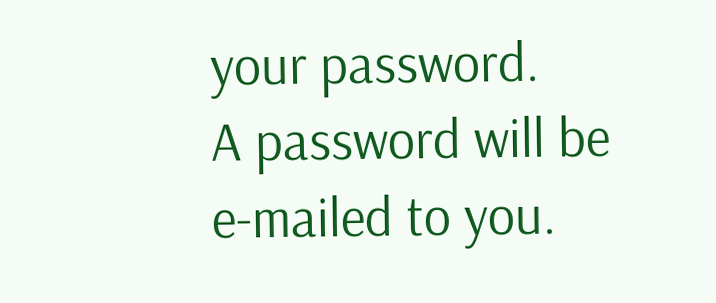your password.
A password will be e-mailed to you.